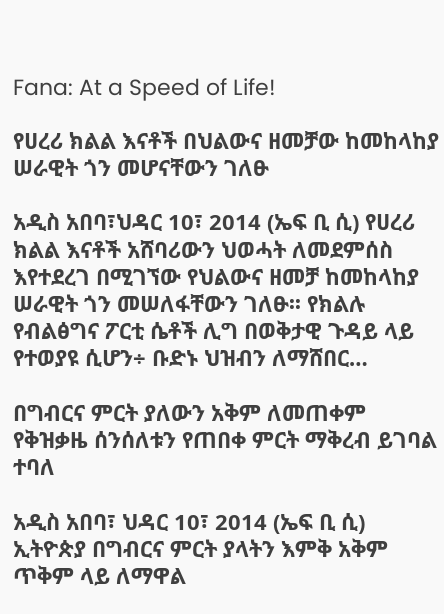Fana: At a Speed of Life!

የሀረሪ ክልል እናቶች በህልውና ዘመቻው ከመከላከያ ሠራዊት ጎን መሆናቸውን ገለፁ

አዲስ አበባ፣ህዳር 10፣ 2014 (ኤፍ ቢ ሲ) የሀረሪ ክልል እናቶች አሸባሪውን ህወሓት ለመደምሰስ እየተደረገ በሚገኘው የህልውና ዘመቻ ከመከላከያ ሠራዊት ጎን መሠለፋቸውን ገለፁ፡፡ የክልሉ የብልፅግና ፖርቲ ሴቶች ሊግ በወቅታዊ ጉዳይ ላይ የተወያዩ ሲሆን÷ ቡድኑ ህዝብን ለማሸበር…

በግብርና ምርት ያለውን አቅም ለመጠቀም የቅዝቃዜ ሰንሰለቱን የጠበቀ ምርት ማቅረብ ይገባል ተባለ

አዲስ አበባ፣ ህዳር 10፣ 2014 (ኤፍ ቢ ሲ) ኢትዮጵያ በግብርና ምርት ያላትን እምቅ አቅም ጥቅም ላይ ለማዋል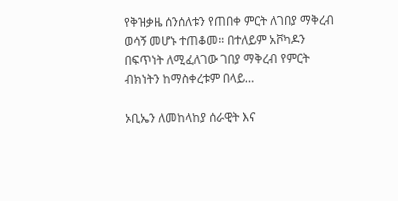የቅዝቃዜ ሰንሰለቱን የጠበቀ ምርት ለገበያ ማቅረብ ወሳኝ መሆኑ ተጠቆመ። በተለይም አቮካዶን በፍጥነት ለሚፈለገው ገበያ ማቅረብ የምርት ብክነትን ከማስቀረቱም በላይ…

ኦቢኤን ለመከላከያ ሰራዊት እና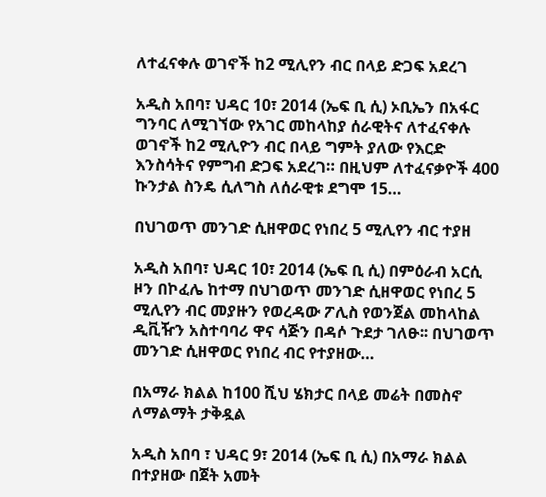ለተፈናቀሉ ወገኖች ከ2 ሚሊየን ብር በላይ ድጋፍ አደረገ

አዲስ አበባ፣ ህዳር 10፣ 2014 (ኤፍ ቢ ሲ) ኦቢኤን በአፋር ግንባር ለሚገኘው የአገር መከላከያ ሰራዊትና ለተፈናቀሉ ወገኖች ከ2 ሚሊዮን ብር በላይ ግምት ያለው የእርድ እንስሳትና የምግብ ድጋፍ አደረገ። በዚህም ለተፈናቃዮች 400 ኩንታል ስንዴ ሲለግስ ለሰራዊቱ ደግሞ 15…

በህገወጥ መንገድ ሲዘዋወር የነበረ 5 ሚሊየን ብር ተያዘ

አዲስ አበባ፣ ህዳር 10፣ 2014 (ኤፍ ቢ ሲ) በምዕራብ አርሲ ዞን በኮፈሌ ከተማ በህገወጥ መንገድ ሲዘዋወር የነበረ 5 ሚሊየን ብር መያዙን የወረዳው ፖሊስ የወንጀል መከላከል ዲቪዥን አስተባባሪ ዋና ሳጅን በዳሶ ጉደታ ገለፁ፡፡ በህገወጥ መንገድ ሲዘዋወር የነበረ ብር የተያዘው…

በአማራ ክልል ከ100 ሺህ ሄክታር በላይ መሬት በመስኖ ለማልማት ታቅዷል

አዲስ አበባ ፣ ህዳር 9፣ 2014 (ኤፍ ቢ ሲ) በአማራ ክልል በተያዘው በጀት አመት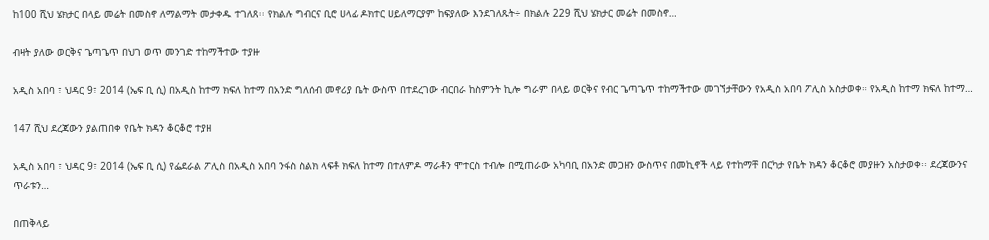ከ100 ሺህ ሄክታር በላይ መሬት በመስኖ ለማልማት መታቀዱ ተገለጸ፡፡ የክልሉ ግብርና ቢሮ ሀላፊ ዶክተር ሀይለማርያም ከፍያለው እንደገለጹት÷ በክልሉ 229 ሺህ ሄክታር መሬት በመስኖ…

ብዛት ያለው ወርቅና ጌጣጌጥ በህገ ወጥ መንገድ ተከማችተው ተያዙ

አዲስ አበባ ፣ ህዳር 9፣ 2014 (ኤፍ ቢ ሲ) በአዲስ ከተማ ክፍለ ከተማ በአንድ ግለሰብ መኖሪያ ቤት ውስጥ በተደረገው ብርበራ ከስምንት ኪሎ ግራም በላይ ወርቅና የብር ጌጣጌጥ ተከማችተው መገኘታቸውን የአዲስ አበባ ፖሊስ አስታወቀ። የአዲስ ከተማ ክፍለ ከተማ…

147 ሺህ ደረጃውን ያልጠበቀ የቤት ክዳን ቆርቆሮ ተያዘ

አዲስ አበባ ፣ ህዳር 9፣ 2014 (ኤፍ ቢ ሲ) የፌደራል ፖሊስ በአዲስ አበባ ንፋስ ስልክ ላፍቶ ክፍለ ከተማ በተለምዶ ማራቶን ሞተርስ ተብሎ በሚጠራው አካባቢ በአንድ መጋዘን ውስጥና በመኪኖች ላይ የተከማቸ በርካታ የቤት ክዳን ቆርቆሮ መያዙን አስታወቀ፡፡ ደረጃውንና ጥራቱን…

በጠቅላይ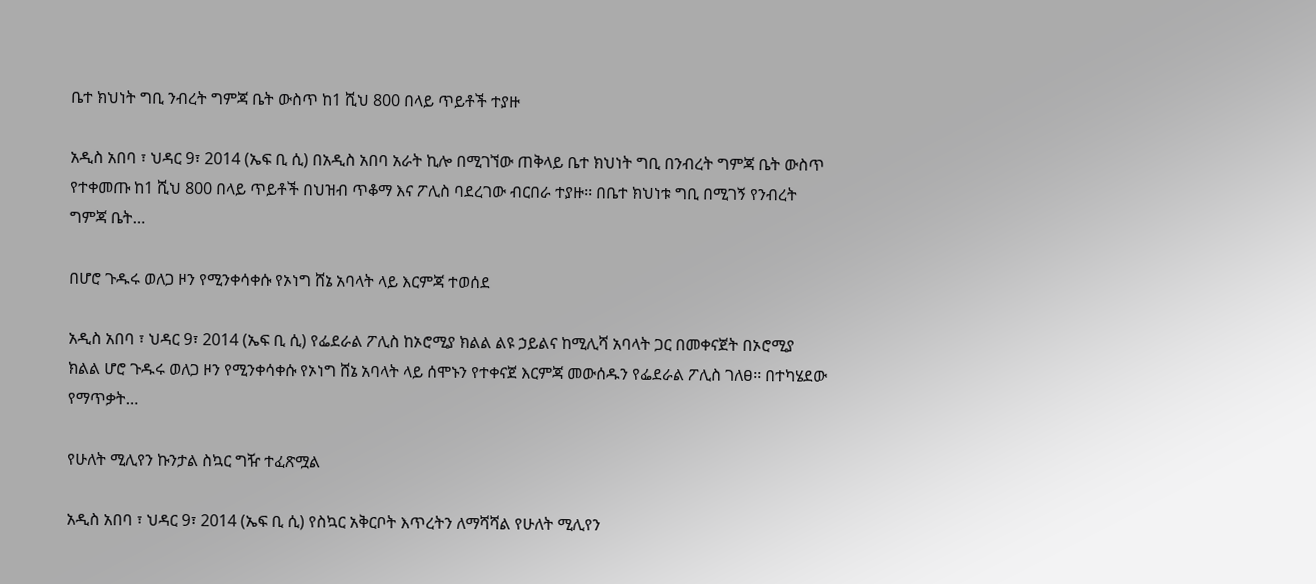ቤተ ክህነት ግቢ ንብረት ግምጃ ቤት ውስጥ ከ1 ሺህ 800 በላይ ጥይቶች ተያዙ

አዲስ አበባ ፣ ህዳር 9፣ 2014 (ኤፍ ቢ ሲ) በአዲስ አበባ አራት ኪሎ በሚገኘው ጠቅላይ ቤተ ክህነት ግቢ በንብረት ግምጃ ቤት ውስጥ የተቀመጡ ከ1 ሺህ 800 በላይ ጥይቶች በህዝብ ጥቆማ እና ፖሊስ ባደረገው ብርበራ ተያዙ፡፡ በቤተ ክህነቱ ግቢ በሚገኝ የንብረት ግምጃ ቤት…

በሆሮ ጉዱሩ ወለጋ ዞን የሚንቀሳቀሱ የኦነግ ሸኔ አባላት ላይ እርምጃ ተወሰደ

አዲስ አበባ ፣ ህዳር 9፣ 2014 (ኤፍ ቢ ሲ) የፌደራል ፖሊስ ከኦሮሚያ ክልል ልዩ ኃይልና ከሚሊሻ አባላት ጋር በመቀናጀት በኦሮሚያ ክልል ሆሮ ጉዱሩ ወለጋ ዞን የሚንቀሳቀሱ የኦነግ ሸኔ አባላት ላይ ሰሞኑን የተቀናጀ እርምጃ መውሰዱን የፌደራል ፖሊስ ገለፀ፡፡ በተካሄደው የማጥቃት…

የሁለት ሚሊየን ኩንታል ስኳር ግዥ ተፈጽሟል

አዲስ አበባ ፣ ህዳር 9፣ 2014 (ኤፍ ቢ ሲ) የስኳር አቅርቦት እጥረትን ለማሻሻል የሁለት ሚሊየን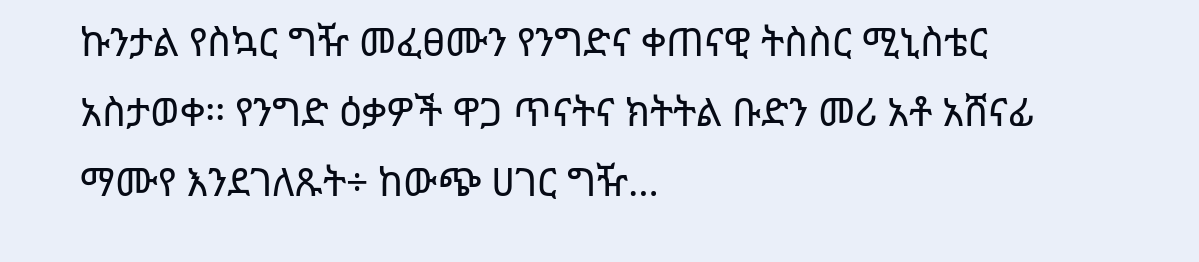ኩንታል የስኳር ግዥ መፈፀሙን የንግድና ቀጠናዊ ትስስር ሚኒስቴር አስታወቀ፡፡ የንግድ ዕቃዎች ዋጋ ጥናትና ክትትል ቡድን መሪ አቶ አሸናፊ ማሙየ እንደገለጹት÷ ከውጭ ሀገር ግዥ…